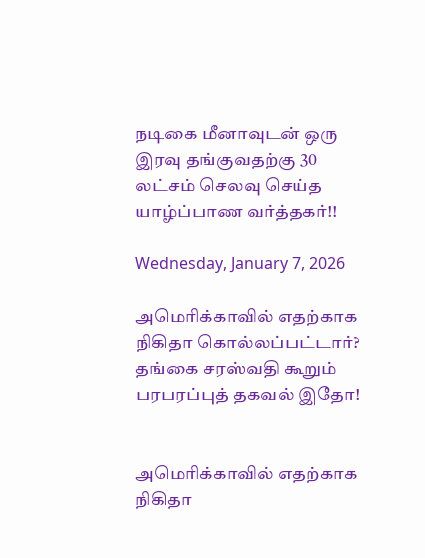நடிகை மீனாவுடன் ஒரு இரவு தங்குவதற்கு 30 லட்சம் செலவு செய்த யாழ்ப்பாண வர்த்தகர்!!

Wednesday, January 7, 2026

அமெரிக்காவில் எதற்காக நிகிதா கொல்லப்பட்டார்? தங்கை சரஸ்வதி கூறும் பரபரப்புத் தகவல் இதோ!


அமெரிக்காவில் எதற்காக நிகிதா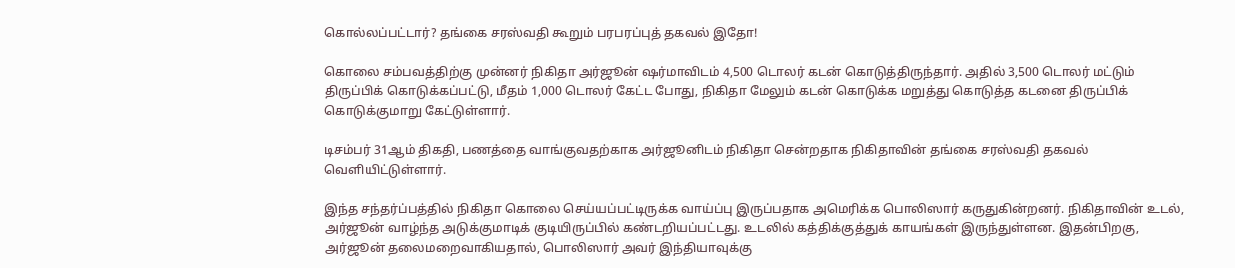கொல்லப்பட்டார்? தங்கை சரஸ்வதி கூறும் பரபரப்புத் தகவல் இதோ!

கொலை சம்பவத்திற்கு முன்னர் நிகிதா அர்ஜூன் ஷர்மாவிடம் 4,500 டொலர் கடன் கொடுத்திருந்தார். அதில் 3,500 டொலர் மட்டும் திருப்பிக் கொடுக்கப்பட்டு, மீதம் 1,000 டொலர் கேட்ட போது, நிகிதா மேலும் கடன் கொடுக்க மறுத்து கொடுத்த கடனை திருப்பிக் கொடுக்குமாறு கேட்டுள்ளார்.

டிசம்பர் 31ஆம் திகதி, பணத்தை வாங்குவதற்காக அர்ஜூனிடம் நிகிதா சென்றதாக நிகிதாவின் தங்கை சரஸ்வதி தகவல் வெளியிட்டுள்ளார்.

இந்த சந்தர்ப்பத்தில் நிகிதா கொலை செய்யப்பட்டிருக்க வாய்ப்பு இருப்பதாக அமெரிக்க பொலிஸார் கருதுகின்றனர். நிகிதாவின் உடல், அர்ஜூன் வாழ்ந்த அடுக்குமாடிக் குடியிருப்பில் கண்டறியப்பட்டது. உடலில் கத்திக்குத்துக் காயங்கள் இருந்துள்ளன. இதன்பிறகு, அர்ஜூன் தலைமறைவாகியதால், பொலிஸார் அவர் இந்தியாவுக்கு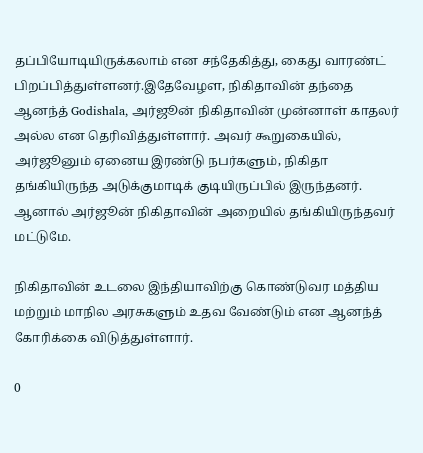தப்பியோடியிருக்கலாம் என சந்தேகித்து, கைது வாரண்ட் பிறப்பித்துள்ளனர்.இதேவேழள, நிகிதாவின் தந்தை ஆனந்த் Godishala, அர்ஜூன் நிகிதாவின் முன்னாள் காதலர் அல்ல என தெரிவித்துள்ளார். அவர் கூறுகையில், அர்ஜூனும் ஏனைய இரண்டு நபர்களும், நிகிதா தங்கியிருந்த அடுக்குமாடிக் குடியிருப்பில் இருந்தனர். ஆனால் அர்ஜூன் நிகிதாவின் அறையில் தங்கியிருந்தவர் மட்டுமே.

நிகிதாவின் உடலை இந்தியாவிற்கு கொண்டுவர மத்திய மற்றும் மாநில அரசுகளும் உதவ வேண்டும் என ஆனந்த் கோரிக்கை விடுத்துள்ளார்.

0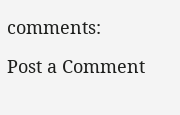comments:

Post a Comment